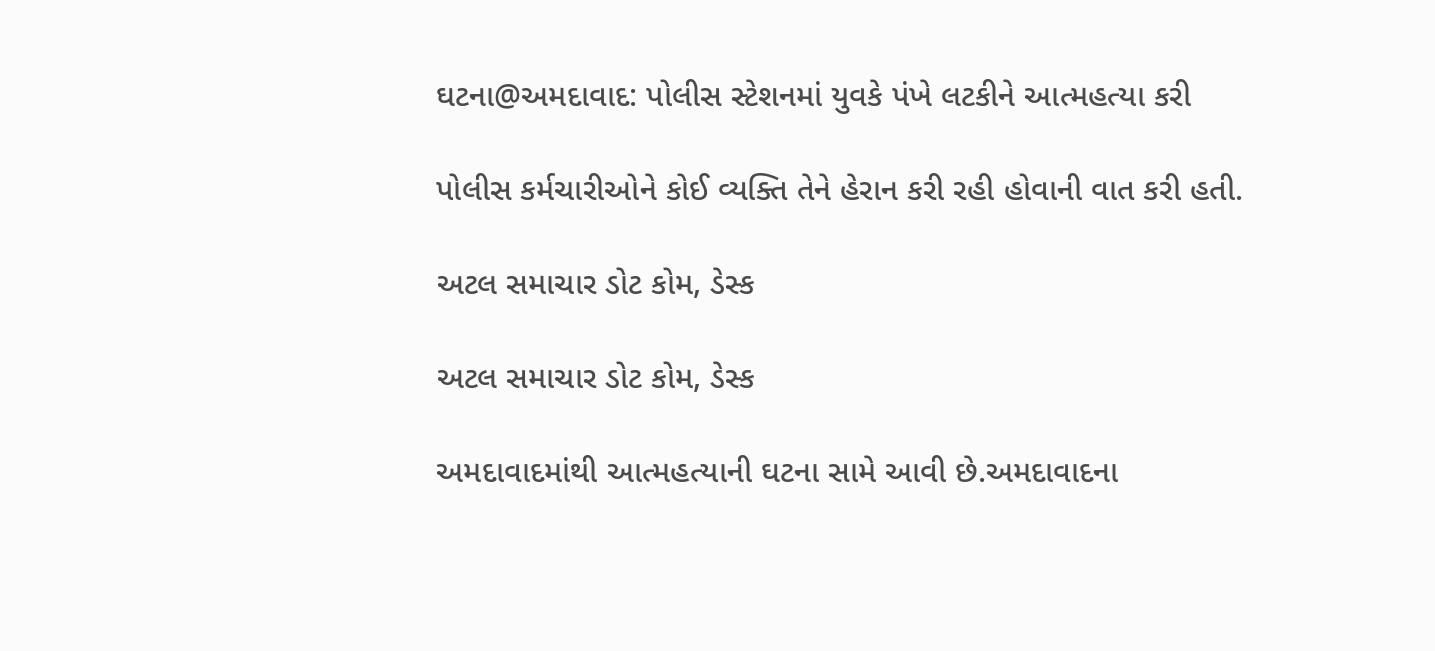ઘટના@અમદાવાદ: પોલીસ સ્ટેશનમાં યુવકે પંખે લટકીને આત્મહત્યા કરી

પોલીસ કર્મચારીઓને કોઈ વ્યક્તિ તેને હેરાન કરી રહી હોવાની વાત કરી હતી.

અટલ સમાચાર ડોટ કોમ, ડેસ્ક

અટલ સમાચાર ડોટ કોમ, ડેસ્ક

અમદાવાદમાંથી આત્મહત્યાની ઘટના સામે આવી છે.અમદાવાદના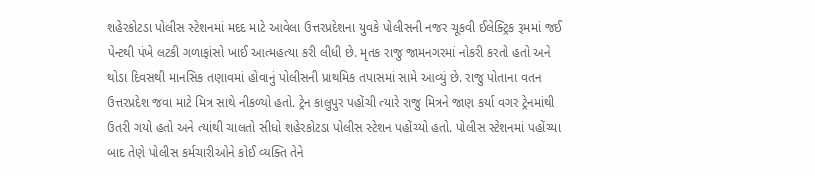શહેરકોટડા પોલીસ સ્ટેશનમાં મદદ માટે આવેલા ઉત્તરપ્રદેશના યુવકે પોલીસની નજર ચૂકવી ઈલેક્ટ્રિક રૂમમાં જઈ પેન્ટથી પંખે લટકી ગળાફાંસો ખાઈ આત્મહત્યા કરી લીધી છે. મૃતક રાજુ જામનગરમાં નોકરી કરતો હતો અને થોડા દિવસથી માનસિક તણાવમાં હોવાનું પોલીસની પ્રાથમિક તપાસમાં સામે આવ્યું છે. રાજુ પોતાના વતન ઉત્તરપ્રદેશ જવા માટે મિત્ર સાથે નીકળ્યો હતો. ટ્રેન કાલુપુર પહોંચી ત્યારે રાજુ મિત્રને જાણ કર્યા વગર ટ્રેનમાંથી ઉતરી ગયો હતો અને ત્યાંથી ચાલતો સીધો શહેરકોટડા પોલીસ સ્ટેશન પહોંચ્યો હતો. પોલીસ સ્ટેશનમાં પહોંચ્યા બાદ તેણે પોલીસ કર્મચારીઓને કોઈ વ્યક્તિ તેને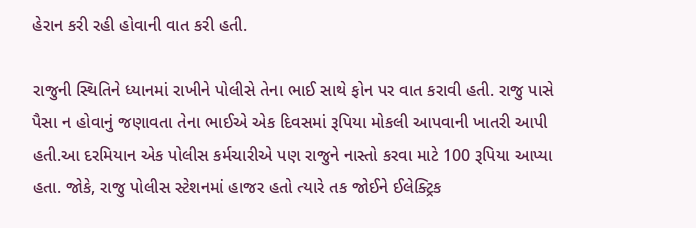હેરાન કરી રહી હોવાની વાત કરી હતી.

રાજુની સ્થિતિને ધ્યાનમાં રાખીને પોલીસે તેના ભાઈ સાથે ફોન પર વાત કરાવી હતી. રાજુ પાસે પૈસા ન હોવાનું જણાવતા તેના ભાઈએ એક દિવસમાં રૂપિયા મોકલી આપવાની ખાતરી આપી હતી.આ દરમિયાન એક પોલીસ કર્મચારીએ પણ રાજુને નાસ્તો કરવા માટે 100 રૂપિયા આપ્યા હતા. જોકે, રાજુ પોલીસ સ્ટેશનમાં હાજર હતો ત્યારે તક જોઈને ઈલેક્ટ્રિક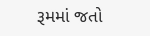રૂમમાં જતો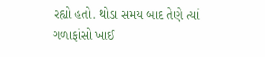રહ્યો હતો. થોડા સમય બાદ તેણે ત્યાં ગળાફાંસો ખાઈ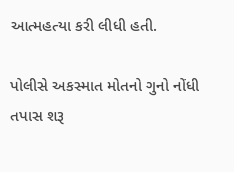આત્મહત્યા કરી લીધી હતી.

પોલીસે અકસ્માત મોતનો ગુનો નોંધી તપાસ શરૂ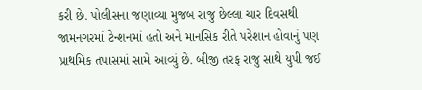કરી છે. પોલીસના જણાવ્યા મુજબ રાજુ છેલ્લા ચાર દિવસથી જામનગરમાં ટેન્શનમાં હતો અને માનસિક રીતે પરેશાન હોવાનું પણ પ્રાથમિક તપાસમાં સામે આવ્યું છે. બીજી તરફ રાજુ સાથે યુપી જઈ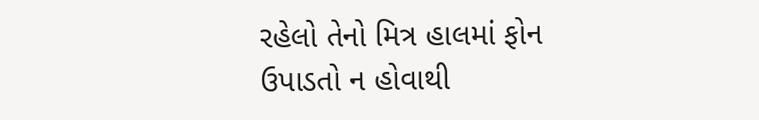રહેલો તેનો મિત્ર હાલમાં ફોન ઉપાડતો ન હોવાથી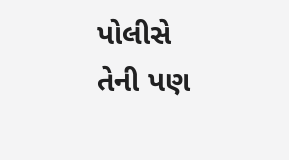પોલીસે તેની પણ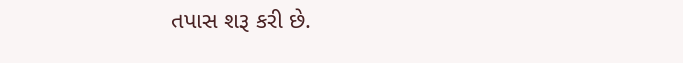તપાસ શરૂ કરી છે.